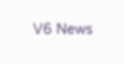V6 News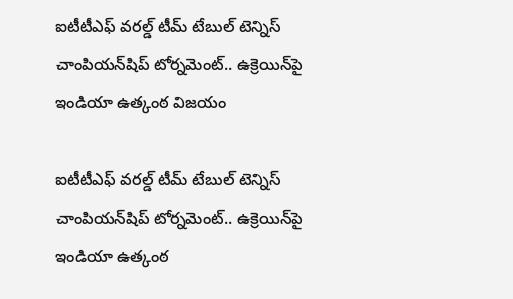ఐటీటీఎఫ్ వరల్డ్ టీమ్ టేబుల్ టెన్నిస్ చాంపియన్‌‌‌‌షిప్ టోర్నమెంట్‌‌‌‌.. ఉక్రెయిన్‌‌‌‌పై ఇండియా ఉత్కంఠ విజయం

ఐటీటీఎఫ్ వరల్డ్ టీమ్ టేబుల్ టెన్నిస్ చాంపియన్‌‌‌‌షిప్ టోర్నమెంట్‌‌‌‌.. ఉక్రెయిన్‌‌‌‌పై ఇండియా ఉత్కంఠ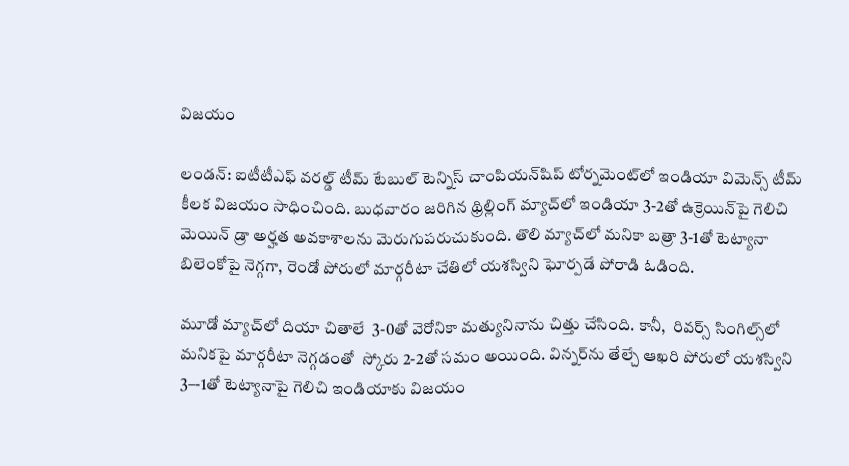విజయం

లండన్: ఐటీటీఎఫ్ వరల్డ్ టీమ్ టేబుల్ టెన్నిస్ చాంపియన్‌‌‌‌షిప్ టోర్నమెంట్‌‌‌‌లో ఇండియా విమెన్స్ టీమ్ కీలక విజయం సాధించింది. బుధవారం జరిగిన థ్రిల్లింగ్ మ్యాచ్‌‌‌‌లో ఇండియా 3-2తో ఉక్రెయిన్‌‌‌‌పై గెలిచి మెయిన్ డ్రా అర్హత అవకాశాలను మెరుగుపరుచుకుంది. తొలి మ్యాచ్‌‌‌‌లో మనికా బత్రా 3-1తో టెట్యానా బిలెంకోపై నెగ్గగా, రెండో పోరులో మార్గరీటా చేతిలో యశస్విని ఘోర్పడే పోరాడి ఓడింది.

మూడో మ్యాచ్‌‌‌‌లో దియా చితాలే  3-0తో వెరోనికా మత్యునినాను చిత్తు చేసింది. కానీ,  రివర్స్ సింగిల్స్‌‌‌‌లో  మనికపై మార్గరీటా నెగ్గడంతో  స్కోరు 2-2తో సమం అయింది. విన్నర్‌‌‌‌‌‌‌‌ను తేల్చే ఆఖరి పోరులో యశస్విని 3–-1తో టెట్యానాపై గెలిచి ఇండియాకు విజయం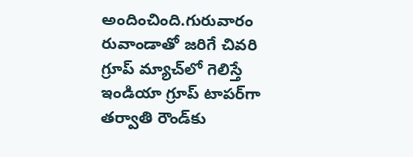అందించింది.గురువారం రువాండాతో జరిగే చివరి గ్రూప్ మ్యాచ్‌‌‌‌లో గెలిస్తే ఇండియా గ్రూప్‌‌‌‌ టాపర్‌‌‌‌గా తర్వాతి రౌండ్‌‌‌‌కు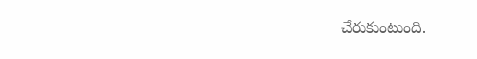చేరుకుంటుంది.